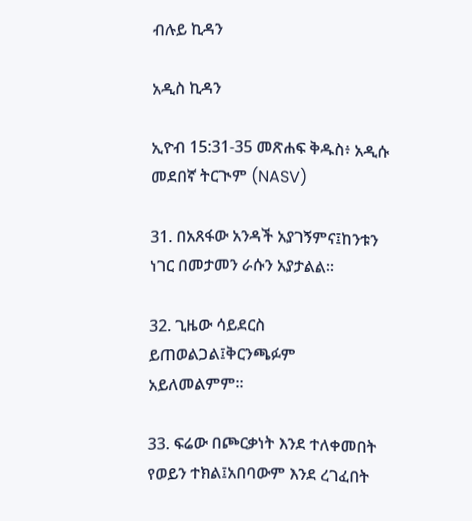ብሉይ ኪዳን

አዲስ ኪዳን

ኢዮብ 15:31-35 መጽሐፍ ቅዱስ፥ አዲሱ መደበኛ ትርጒም (NASV)

31. በአጸፋው አንዳች አያገኝምና፤ከንቱን ነገር በመታመን ራሱን አያታልል።

32. ጊዜው ሳይደርስ ይጠወልጋል፤ቅርንጫፉም አይለመልምም።

33. ፍሬው በጮርቃነት እንደ ተለቀመበት የወይን ተክል፤አበባውም እንደ ረገፈበት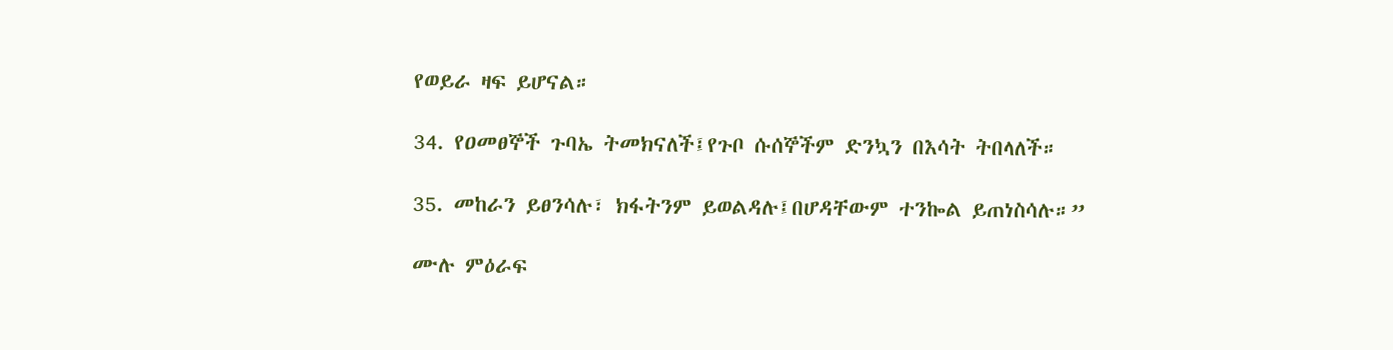የወይራ ዛፍ ይሆናል።

34. የዐመፀኞች ጉባኤ ትመክናለች፤የጉቦ ሱሰኞችም ድንኳን በእሳት ትበላለች።

35. መከራን ይፀንሳሉ፣ ክፋትንም ይወልዳሉ፤በሆዳቸውም ተንኰል ይጠነስሳሉ።”

ሙሉ ምዕራፍ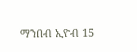ማንበብ ኢዮብ 15